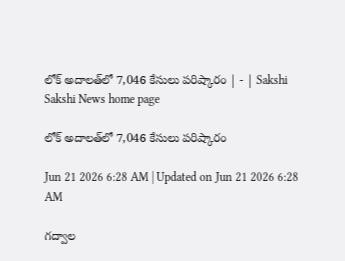లోక్‌ అదాలత్‌లో 7,046 కేసులు పరిష్కారం | - | Sakshi
Sakshi News home page

లోక్‌ అదాలత్‌లో 7,046 కేసులు పరిష్కారం

Jun 21 2026 6:28 AM | Updated on Jun 21 2026 6:28 AM

గద్వాల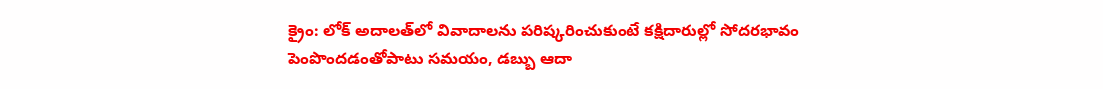క్రైం: లోక్‌ అదాలత్‌లో వివాదాలను పరిష్కరించుకుంటే కక్షిదారుల్లో సోదరభావం పెంపొందడంతోపాటు సమయం, డబ్బు ఆదా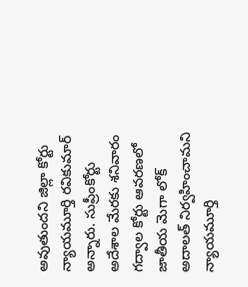అవుతుందని జిల్లా కోర్టు న్యాయమూర్తి రవికుమార్‌ అన్నారు. సుప్రీంకోర్టు అదేశాల మేరకు శనివారం గద్వాల కోర్టు ఆవరణలో జాతీయ మెగా లోక్‌ అదాలత్‌ నిర్వహించామని న్యాయమూర్తి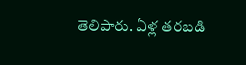తెలిపారు. ఏళ్ల తరబడి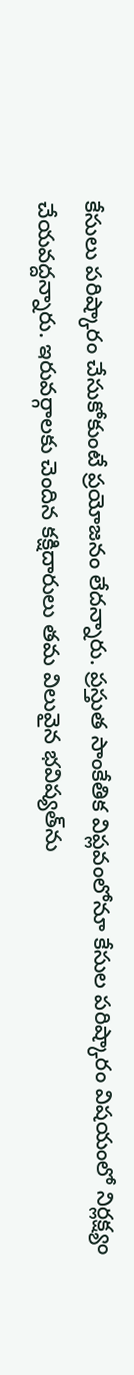కేసులు పరిష్కారం చేసుకోకుంటే ప్రయోజనం లేదన్నారు. ప్రస్తుత సాంకేతిక విప్లవంలోనూ కేసుల పరిష్కారం విషయంలో నిర్లక్ష్యం చేయవద్దన్నారు. ఇరువర్గాలకు చెందిన కక్షిదారులు తమ విలువైన భవిష్యత్‌ను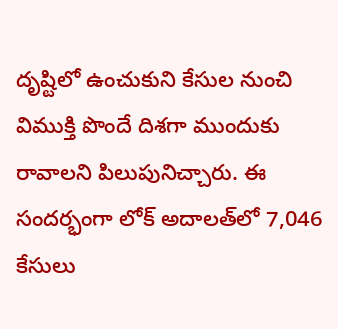దృష్టిలో ఉంచుకుని కేసుల నుంచి విముక్తి పొందే దిశగా ముందుకు రావాలని పిలుపునిచ్చారు. ఈ సందర్భంగా లోక్‌ అదాలత్‌లో 7,046 కేసులు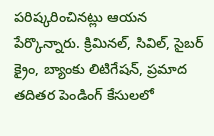పరిష్కరించినట్లు ఆయన పేర్కొన్నారు. క్రిమినల్‌, సివిల్‌, సైబర్‌ క్రైం, బ్యాంకు లిటిగేషన్‌, ప్రమాద తదితర పెండింగ్‌ కేసులలో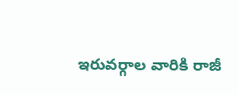ఇరువర్గాల వారికి రాజీ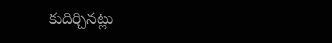కుదిర్చినట్లు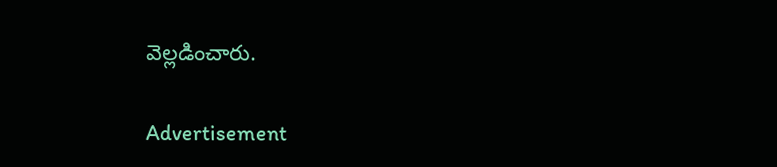వెల్లడించారు.

Advertisement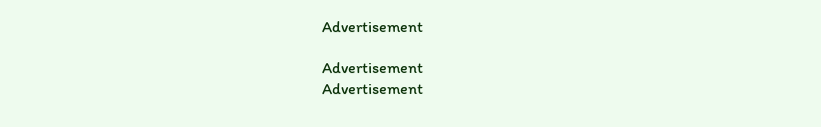Advertisement

Advertisement
Advertisement